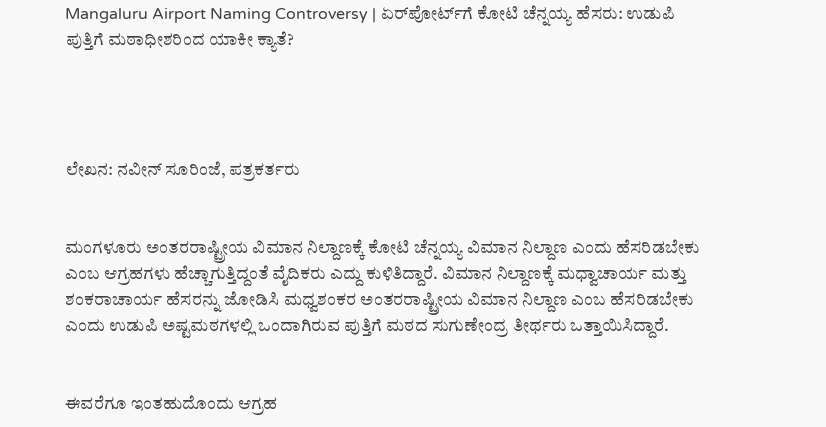Mangaluru Airport Naming Controversy | ಏರ್‌ಪೋರ್ಟ್‌ಗೆ ಕೋಟಿ ಚೆನ್ನಯ್ಯ ಹೆಸರು: ಉಡುಪಿ ಪುತ್ತಿಗೆ ಮಠಾಧೀಶರಿಂದ ಯಾಕೀ ಕ್ಯಾತೆ?




ಲೇಖನ: ನವೀನ್ ಸೂರಿಂಜೆ, ಪತ್ರಕರ್ತರು


ಮಂಗಳೂರು ಅಂತರರಾಷ್ಟ್ರೀಯ ವಿಮಾನ ನಿಲ್ದಾಣಕ್ಕೆ ಕೋಟಿ ಚೆನ್ನಯ್ಯ ವಿಮಾನ ನಿಲ್ದಾಣ ಎಂದು ಹೆಸರಿಡಬೇಕು ಎಂಬ ಆಗ್ರಹಗಳು ಹೆಚ್ಚಾಗುತ್ತಿದ್ದಂತೆ ವೈದಿಕರು ಎದ್ದು ಕುಳಿತಿದ್ದಾರೆ. ವಿಮಾನ ನಿಲ್ದಾಣಕ್ಕೆ ಮಧ್ವಾಚಾರ್ಯ ಮತ್ತು ಶಂಕರಾಚಾರ್ಯ ಹೆಸರನ್ನು ಜೋಡಿಸಿ ಮಧ್ವಶಂಕರ ಅಂತರರಾಷ್ಟ್ರೀಯ ವಿಮಾನ ನಿಲ್ದಾಣ ಎಂಬ ಹೆಸರಿಡಬೇಕು ಎಂದು ಉಡುಪಿ ಅಷ್ಟಮಠಗಳಲ್ಲಿ ಒಂದಾಗಿರುವ ಪುತ್ತಿಗೆ ಮಠದ ಸುಗುಣೇಂದ್ರ ತೀರ್ಥರು ಒತ್ತಾಯಿಸಿದ್ದಾರೆ.


ಈವರೆಗೂ ಇಂತಹುದೊಂದು ಆಗ್ರಹ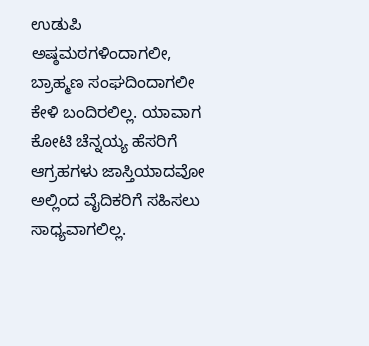ಉಡುಪಿ ಅಷ್ಠಮಠಗಳಿಂದಾಗಲೀ, ಬ್ರಾಹ್ಮಣ ಸಂಘದಿಂದಾಗಲೀ ಕೇಳಿ ಬಂದಿರಲಿಲ್ಲ. ಯಾವಾಗ ಕೋಟಿ ಚೆನ್ನಯ್ಯ ಹೆಸರಿಗೆ ಆಗ್ರಹಗಳು ಜಾಸ್ತಿಯಾದವೋ ಅಲ್ಲಿಂದ ವೈದಿಕರಿಗೆ ಸಹಿಸಲು ಸಾಧ್ಯವಾಗಲಿಲ್ಲ.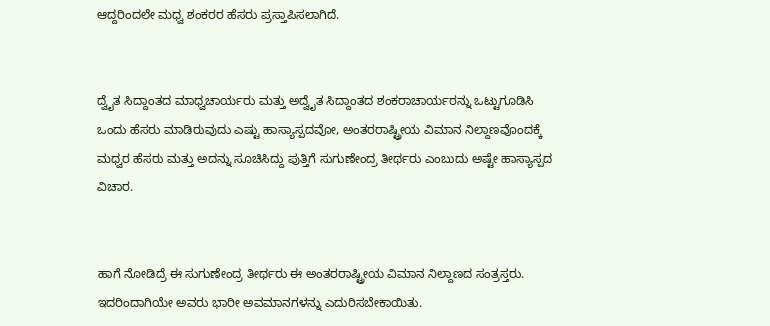ಆದ್ದರಿಂದಲೇ ಮಧ್ವ ಶಂಕರರ ಹೆಸರು ಪ್ರಸ್ತಾಪಿಸಲಾಗಿದೆ.


ದ್ವೈತ ಸಿದ್ದಾಂತದ ಮಾಧ್ವಚಾರ್ಯರು ಮತ್ತು ಅದ್ವೈತ ಸಿದ್ದಾಂತದ ಶಂಕರಾಚಾರ್ಯರನ್ನು ಒಟ್ಟುಗೂಡಿಸಿ ಒಂದು ಹೆಸರು ಮಾಡಿರುವುದು ಎಷ್ಟು ಹಾಸ್ಯಾಸ್ಪದವೋ, ಅಂತರರಾಷ್ಟ್ರೀಯ ವಿಮಾನ ನಿಲ್ದಾಣವೊಂದಕ್ಕೆ ಮಧ್ವರ ಹೆಸರು ಮತ್ತು ಅದನ್ನು ಸೂಚಿಸಿದ್ದು ಪುತ್ತಿಗೆ ಸುಗುಣೇಂದ್ರ ತೀರ್ಥರು ಎಂಬುದು ಅಷ್ಟೇ ಹಾಸ್ಯಾಸ್ಪದ ವಿಚಾರ.


ಹಾಗೆ ನೋಡಿದ್ರೆ ಈ ಸುಗುಣೇಂದ್ರ ತೀರ್ಥರು ಈ ಅಂತರರಾಷ್ಟ್ರೀಯ ವಿಮಾನ ನಿಲ್ದಾಣದ ಸಂತ್ರಸ್ತರು. ಇದರಿಂದಾಗಿಯೇ ಅವರು ಭಾರೀ ಅವಮಾನಗಳನ್ನು ಎದುರಿಸಬೇಕಾಯಿತು.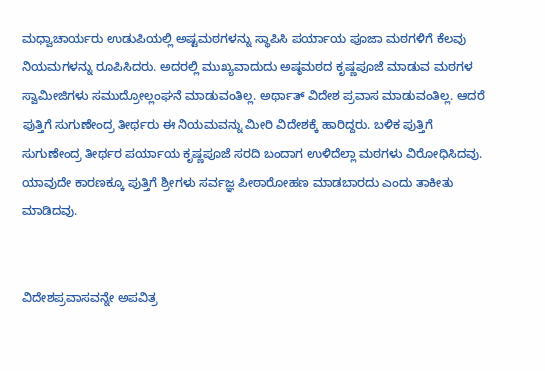ಮಧ್ವಾಚಾರ್ಯರು ಉಡುಪಿಯಲ್ಲಿ ಅಷ್ಟಮಠಗಳನ್ನು ಸ್ಥಾಪಿಸಿ ಪರ್ಯಾಯ ಪೂಜಾ ಮಠಗಳಿಗೆ ಕೆಲವು ನಿಯಮಗಳನ್ನು ರೂಪಿಸಿದರು. ಅದರಲ್ಲಿ ಮುಖ್ಯವಾದುದು ಅಷ್ಠಮಠದ ಕೃಷ್ಣಪೂಜೆ ಮಾಡುವ ಮಠಗಳ ಸ್ವಾಮೀಜಿಗಳು ಸಮುದ್ರೋಲ್ಲಂಘನೆ ಮಾಡುವಂತಿಲ್ಲ. ಅರ್ಥಾತ್ ವಿದೇಶ ಪ್ರವಾಸ ಮಾಡುವಂತಿಲ್ಲ. ಆದರೆ ಪುತ್ತಿಗೆ ಸುಗುಣೇಂದ್ರ ತೀರ್ಥರು ಈ ನಿಯಮವನ್ನು ಮೀರಿ ವಿದೇಶಕ್ಕೆ ಹಾರಿದ್ದರು. ಬಳಿಕ ಪುತ್ತಿಗೆ ಸುಗುಣೇಂದ್ರ ತೀರ್ಥರ ಪರ್ಯಾಯ ಕೃಷ್ಣಪೂಜೆ ಸರದಿ ಬಂದಾಗ ಉಳಿದೆಲ್ಲಾ ಮಠಗಳು ವಿರೋಧಿಸಿದವು. ಯಾವುದೇ ಕಾರಣಕ್ಕೂ ಪುತ್ತಿಗೆ ಶ್ರೀಗಳು ಸರ್ವಜ್ಞ ಪೀಠಾರೋಹಣ ಮಾಡಬಾರದು ಎಂದು ತಾಕೀತು ಮಾಡಿದವು.


ವಿದೇಶಪ್ರವಾಸವನ್ನೇ ಅಪವಿತ್ರ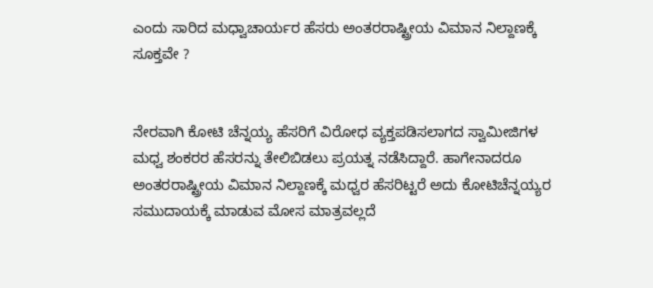ಎಂದು ಸಾರಿದ ಮಧ್ವಾಚಾರ್ಯರ ಹೆಸರು ಅಂತರರಾಷ್ಟ್ರೀಯ ವಿಮಾನ ನಿಲ್ದಾಣಕ್ಕೆ ಸೂಕ್ತವೇ ?


ನೇರವಾಗಿ ಕೋಟಿ ಚೆನ್ನಯ್ಯ ಹೆಸರಿಗೆ ವಿರೋಧ ವ್ಯಕ್ತಪಡಿಸಲಾಗದ ಸ್ವಾಮೀಜಿಗಳ ಮಧ್ವ ಶಂಕರರ ಹೆಸರನ್ನು ತೇಲಿಬಿಡಲು ಪ್ರಯತ್ನ ನಡೆಸಿದ್ದಾರೆ. ಹಾಗೇನಾದರೂ ಅಂತರರಾಷ್ಟ್ರೀಯ ವಿಮಾನ ನಿಲ್ದಾಣಕ್ಕೆ ಮಧ್ವರ ಹೆಸರಿಟ್ಟರೆ ಅದು ಕೋಟಿಚೆನ್ನಯ್ಯರ ಸಮುದಾಯಕ್ಕೆ ಮಾಡುವ ಮೋಸ ಮಾತ್ರವಲ್ಲದೆ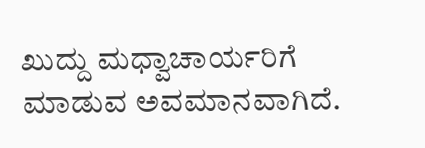ಖುದ್ದು ಮಧ್ವಾಚಾರ್ಯರಿಗೆ ಮಾಡುವ ಅವಮಾನವಾಗಿದೆ.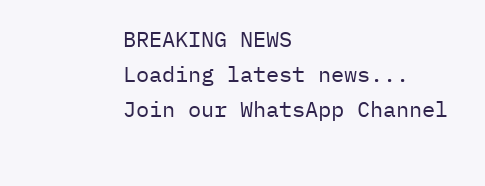BREAKING NEWS
Loading latest news...
Join our WhatsApp Channel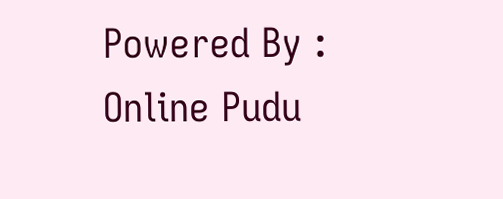Powered By : Online Pudu